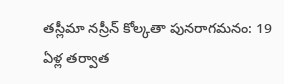తస్లీమా నస్రీన్ కోల్కతా పునరాగమనం: 19 ఏళ్ల తర్వాత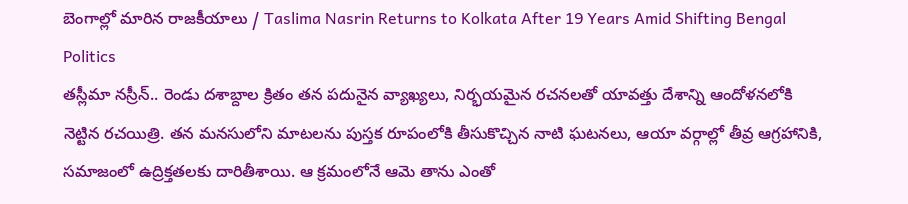బెంగాల్లో మారిన రాజకీయాలు / Taslima Nasrin Returns to Kolkata After 19 Years Amid Shifting Bengal Politics
తస్లీమా నస్రీన్.. రెండు దశాబ్దాల క్రితం తన పదునైన వ్యాఖ్యలు, నిర్భయమైన రచనలతో యావత్తు దేశాన్ని ఆందోళనలోకి నెట్టిన రచయిత్రి. తన మనసులోని మాటలను పుస్తక రూపంలోకి తీసుకొచ్చిన నాటి ఘటనలు, ఆయా వర్గాల్లో తీవ్ర ఆగ్రహానికి, సమాజంలో ఉద్రిక్తతలకు దారితీశాయి. ఆ క్రమంలోనే ఆమె తాను ఎంతో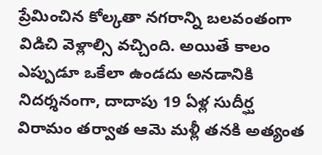ప్రేమించిన కోల్కతా నగరాన్ని బలవంతంగా విడిచి వెళ్లాల్సి వచ్చింది. అయితే కాలం ఎప్పుడూ ఒకేలా ఉండదు అనడానికి నిదర్శనంగా, దాదాపు 19 ఏళ్ల సుదీర్ఘ విరామం తర్వాత ఆమె మళ్లీ తనకి అత్యంత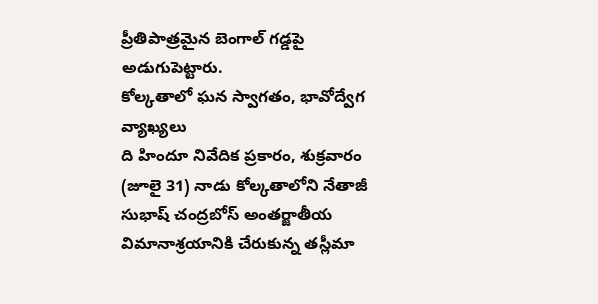ప్రీతిపాత్రమైన బెంగాల్ గడ్డపై అడుగుపెట్టారు.
కోల్కతాలో ఘన స్వాగతం, భావోద్వేగ వ్యాఖ్యలు
ది హిందూ నివేదిక ప్రకారం, శుక్రవారం (జూలై 31) నాడు కోల్కతాలోని నేతాజీ సుభాష్ చంద్రబోస్ అంతర్జాతీయ విమానాశ్రయానికి చేరుకున్న తస్లీమా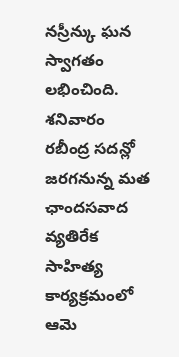నస్రీన్కు ఘన స్వాగతం లభించింది. శనివారం రబీంద్ర సదన్లో జరగనున్న మత ఛాందసవాద వ్యతిరేక సాహిత్య కార్యక్రమంలో ఆమె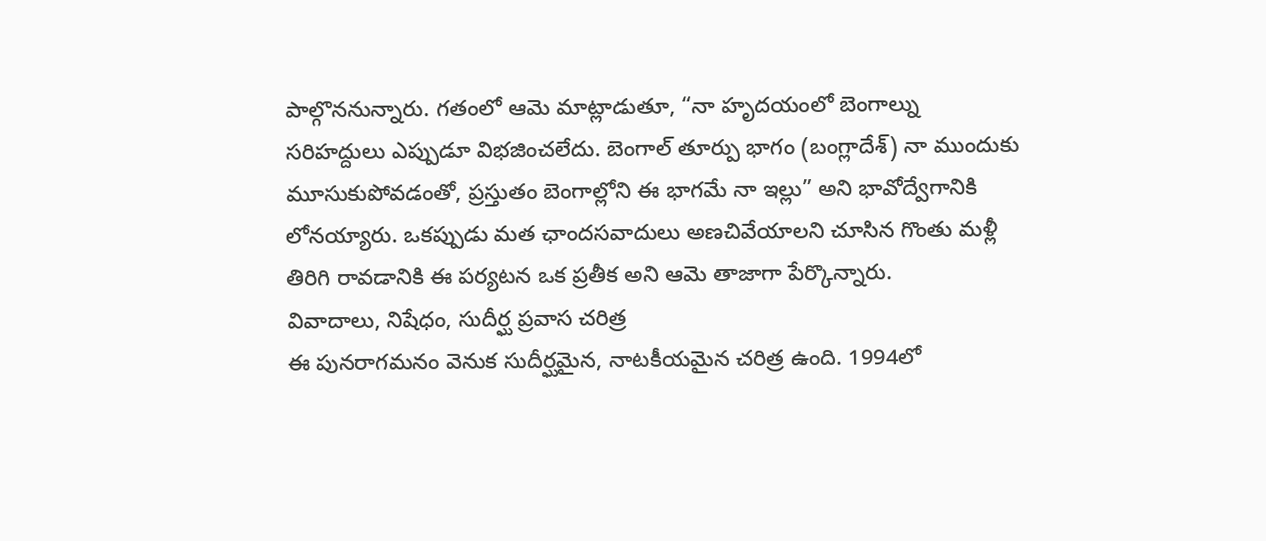పాల్గొననున్నారు. గతంలో ఆమె మాట్లాడుతూ, “నా హృదయంలో బెంగాల్ను సరిహద్దులు ఎప్పుడూ విభజించలేదు. బెంగాల్ తూర్పు భాగం (బంగ్లాదేశ్) నా ముందుకు మూసుకుపోవడంతో, ప్రస్తుతం బెంగాల్లోని ఈ భాగమే నా ఇల్లు” అని భావోద్వేగానికి లోనయ్యారు. ఒకప్పుడు మత ఛాందసవాదులు అణచివేయాలని చూసిన గొంతు మళ్లీ తిరిగి రావడానికి ఈ పర్యటన ఒక ప్రతీక అని ఆమె తాజాగా పేర్కొన్నారు.
వివాదాలు, నిషేధం, సుదీర్ఘ ప్రవాస చరిత్ర
ఈ పునరాగమనం వెనుక సుదీర్ఘమైన, నాటకీయమైన చరిత్ర ఉంది. 1994లో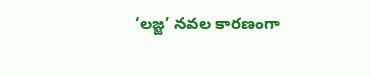‘లజ్జ’ నవల కారణంగా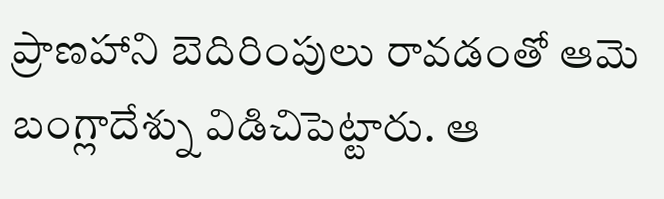ప్రాణహాని బెదిరింపులు రావడంతో ఆమె బంగ్లాదేశ్ను విడిచిపెట్టారు. ఆ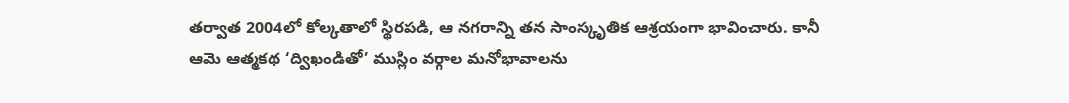తర్వాత 2004లో కోల్కతాలో స్థిరపడి, ఆ నగరాన్ని తన సాంస్కృతిక ఆశ్రయంగా భావించారు. కానీ ఆమె ఆత్మకథ ‘ద్విఖండితో’ ముస్లిం వర్గాల మనోభావాలను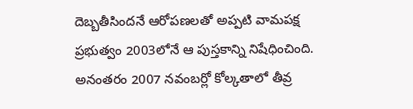దెబ్బతీసిందనే ఆరోపణలతో అప్పటి వామపక్ష ప్రభుత్వం 2003లోనే ఆ పుస్తకాన్ని నిషేధించింది. అనంతరం 2007 నవంబర్లో కోల్కతాలో తీవ్ర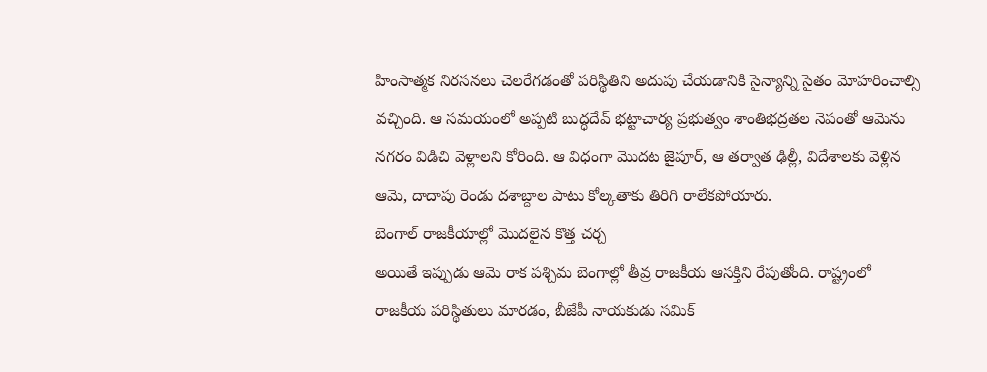హింసాత్మక నిరసనలు చెలరేగడంతో పరిస్థితిని అదుపు చేయడానికి సైన్యాన్ని సైతం మోహరించాల్సి వచ్చింది. ఆ సమయంలో అప్పటి బుద్ధదేవ్ భట్టాచార్య ప్రభుత్వం శాంతిభద్రతల నెపంతో ఆమెను నగరం విడిచి వెళ్లాలని కోరింది. ఆ విధంగా మొదట జైపూర్, ఆ తర్వాత ఢిల్లీ, విదేశాలకు వెళ్లిన ఆమె, దాదాపు రెండు దశాబ్దాల పాటు కోల్కతాకు తిరిగి రాలేకపోయారు.
బెంగాల్ రాజకీయాల్లో మొదలైన కొత్త చర్చ
అయితే ఇప్పుడు ఆమె రాక పశ్చిమ బెంగాల్లో తీవ్ర రాజకీయ ఆసక్తిని రేపుతోంది. రాష్ట్రంలో రాజకీయ పరిస్థితులు మారడం, బీజేపీ నాయకుడు సమిక్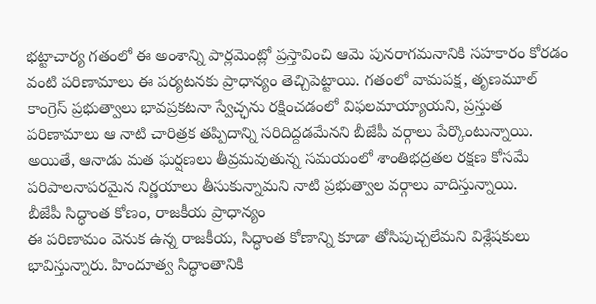భట్టాచార్య గతంలో ఈ అంశాన్ని పార్లమెంట్లో ప్రస్తావించి ఆమె పునరాగమనానికి సహకారం కోరడం వంటి పరిణామాలు ఈ పర్యటనకు ప్రాధాన్యం తెచ్చిపెట్టాయి. గతంలో వామపక్ష, తృణమూల్ కాంగ్రెస్ ప్రభుత్వాలు భావప్రకటనా స్వేచ్ఛను రక్షించడంలో విఫలమాయ్యాయని, ప్రస్తుత పరిణామాలు ఆ నాటి చారిత్రక తప్పిదాన్ని సరిదిద్దడమేనని బీజేపీ వర్గాలు పేర్కొంటున్నాయి. అయితే, ఆనాడు మత ఘర్షణలు తీవ్రమవుతున్న సమయంలో శాంతిభద్రతల రక్షణ కోసమే పరిపాలనాపరమైన నిర్ణయాలు తీసుకున్నామని నాటి ప్రభుత్వాల వర్గాలు వాదిస్తున్నాయి.
బీజేపీ సిద్ధాంత కోణం, రాజకీయ ప్రాధాన్యం
ఈ పరిణామం వెనుక ఉన్న రాజకీయ, సిద్ధాంత కోణాన్ని కూడా తోసిపుచ్చలేమని విశ్లేషకులు భావిస్తున్నారు. హిందూత్వ సిద్ధాంతానికి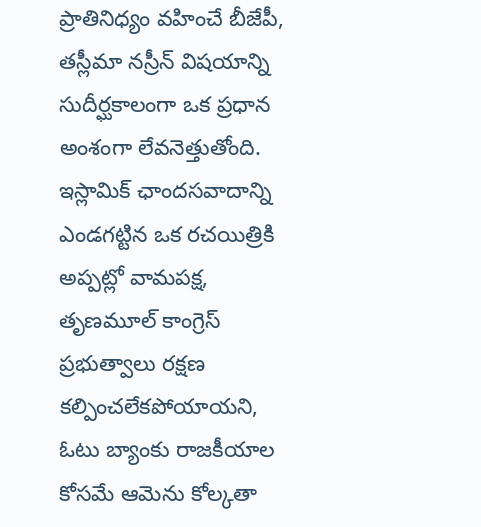ప్రాతినిధ్యం వహించే బీజేపీ, తస్లీమా నస్రీన్ విషయాన్ని సుదీర్ఘకాలంగా ఒక ప్రధాన అంశంగా లేవనెత్తుతోంది. ఇస్లామిక్ ఛాందసవాదాన్ని ఎండగట్టిన ఒక రచయిత్రికి అప్పట్లో వామపక్ష, తృణమూల్ కాంగ్రెస్ ప్రభుత్వాలు రక్షణ కల్పించలేకపోయాయని, ఓటు బ్యాంకు రాజకీయాల కోసమే ఆమెను కోల్కతా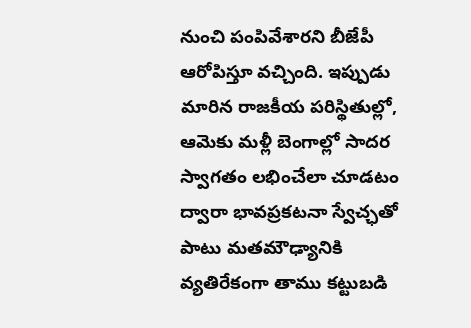నుంచి పంపివేశారని బీజేపీ ఆరోపిస్తూ వచ్చింది. ఇప్పుడు మారిన రాజకీయ పరిస్థితుల్లో, ఆమెకు మళ్లీ బెంగాల్లో సాదర స్వాగతం లభించేలా చూడటం ద్వారా భావప్రకటనా స్వేచ్ఛతో పాటు మతమౌఢ్యానికి వ్యతిరేకంగా తాము కట్టుబడి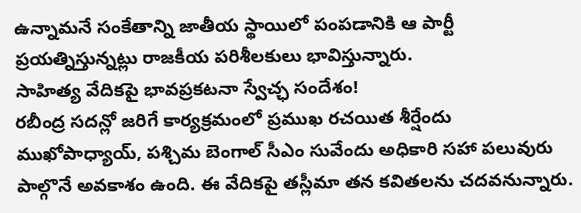ఉన్నామనే సంకేతాన్ని జాతీయ స్థాయిలో పంపడానికి ఆ పార్టీ ప్రయత్నిస్తున్నట్లు రాజకీయ పరిశీలకులు భావిస్తున్నారు.
సాహిత్య వేదికపై భావప్రకటనా స్వేచ్ఛ సందేశం!
రబీంద్ర సదన్లో జరిగే కార్యక్రమంలో ప్రముఖ రచయిత శీర్షేందు ముఖోపాధ్యాయ్, పశ్చిమ బెంగాల్ సీఎం సువేందు అధికారి సహా పలువురు పాల్గొనే అవకాశం ఉంది. ఈ వేదికపై తస్లీమా తన కవితలను చదవనున్నారు.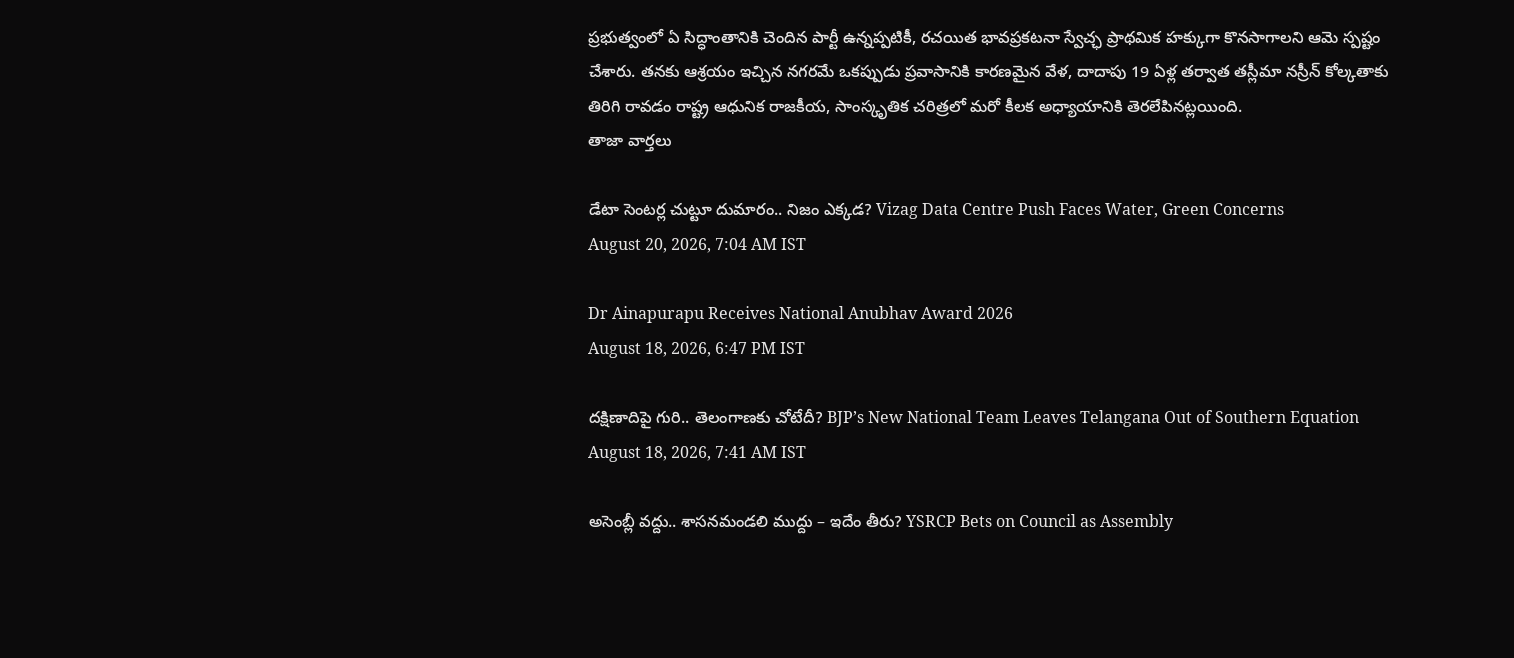ప్రభుత్వంలో ఏ సిద్ధాంతానికి చెందిన పార్టీ ఉన్నప్పటికీ, రచయిత భావప్రకటనా స్వేచ్ఛ ప్రాథమిక హక్కుగా కొనసాగాలని ఆమె స్పష్టం చేశారు. తనకు ఆశ్రయం ఇచ్చిన నగరమే ఒకప్పుడు ప్రవాసానికి కారణమైన వేళ, దాదాపు 19 ఏళ్ల తర్వాత తస్లీమా నస్రీన్ కోల్కతాకు తిరిగి రావడం రాష్ట్ర ఆధునిక రాజకీయ, సాంస్కృతిక చరిత్రలో మరో కీలక అధ్యాయానికి తెరలేపినట్లయింది.
తాజా వార్తలు

డేటా సెంటర్ల చుట్టూ దుమారం.. నిజం ఎక్కడ? Vizag Data Centre Push Faces Water, Green Concerns
August 20, 2026, 7:04 AM IST

Dr Ainapurapu Receives National Anubhav Award 2026
August 18, 2026, 6:47 PM IST

దక్షిణాదిపై గురి.. తెలంగాణకు చోటేదీ? BJP’s New National Team Leaves Telangana Out of Southern Equation
August 18, 2026, 7:41 AM IST

అసెంబ్లీ వద్దు.. శాసనమండలి ముద్దు – ఇదేం తీరు? YSRCP Bets on Council as Assembly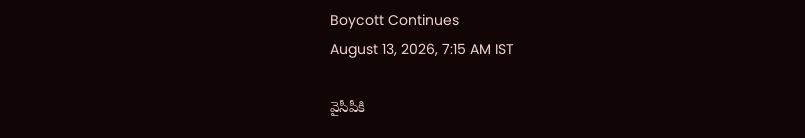Boycott Continues
August 13, 2026, 7:15 AM IST

వైసీపీకి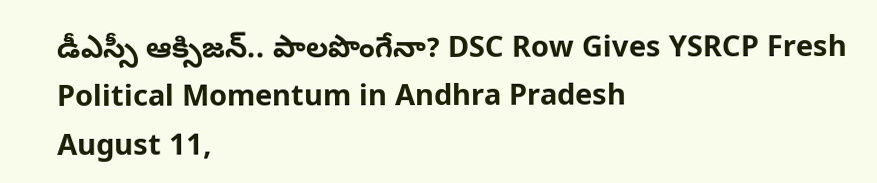డీఎస్సీ ఆక్సిజన్.. పాలపొంగేనా? DSC Row Gives YSRCP Fresh Political Momentum in Andhra Pradesh
August 11,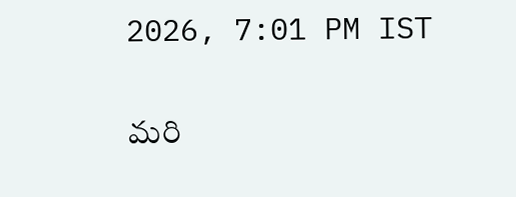2026, 7:01 PM IST

మరి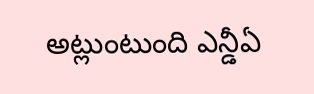అట్లుంటుంది ఎన్డీఏ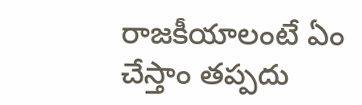రాజకీయాలంటే ఏం చేస్తాం తప్పదు